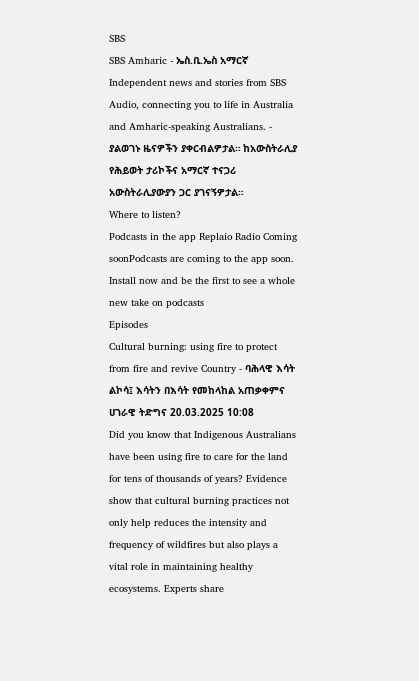SBS
SBS Amharic - ኤስ.ቢ.ኤስ አማርኛ
Independent news and stories from SBS Audio, connecting you to life in Australia and Amharic-speaking Australians. - ያልወገኑ ዜናዎችን ያቀርብልዎታል። ከአውስትራሊያ የሕይወት ታሪኮችና አማርኛ ተናጋሪ አውስትራሊያውያን ጋር ያገናኝዎታል።
Where to listen?
Podcasts in the app Replaio Radio Coming soonPodcasts are coming to the app soon. Install now and be the first to see a whole new take on podcasts
Episodes
Cultural burning: using fire to protect from fire and revive Country - ባሕላዊ እሳት ልኮሳ፤ እሳትን በእሳት የመከላከል አጠቃቀምና ሀገራዊ ትድግና 20.03.2025 10:08
Did you know that Indigenous Australians have been using fire to care for the land for tens of thousands of years? Evidence show that cultural burning practices not only help reduces the intensity and frequency of wildfires but also plays a vital role in maintaining healthy ecosystems. Experts share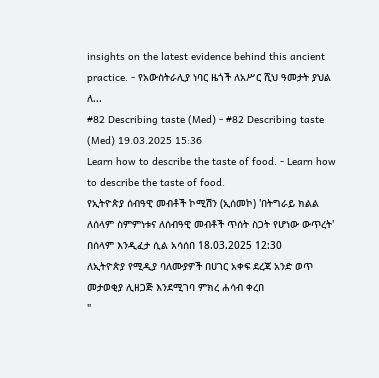insights on the latest evidence behind this ancient practice. - የአውስትራሊያ ነባር ዜጎች ለአሥር ሺህ ዓመታት ያህል ለ...
#82 Describing taste (Med) - #82 Describing taste (Med) 19.03.2025 15:36
Learn how to describe the taste of food. - Learn how to describe the taste of food.
የኢትዮጵያ ሰብዓዊ መብቶች ኮሚሽን (ኢሰመኮ) 'በትግራይ ክልል ለሰላም ስምምነቱና ለሰብዓዊ መብቶች ጥሰት ስጋት የሆነው ውጥረት' በሰላም እንዲፈታ ሲል አሳሰበ 18.03.2025 12:30
ለኢትዮጵያ የሚዲያ ባለሙያዎች በሀገር አቀፍ ደረጃ አንድ ወጥ መታወቂያ ሊዘጋጅ እንደሚገባ ምክረ ሐሳብ ቀረበ
"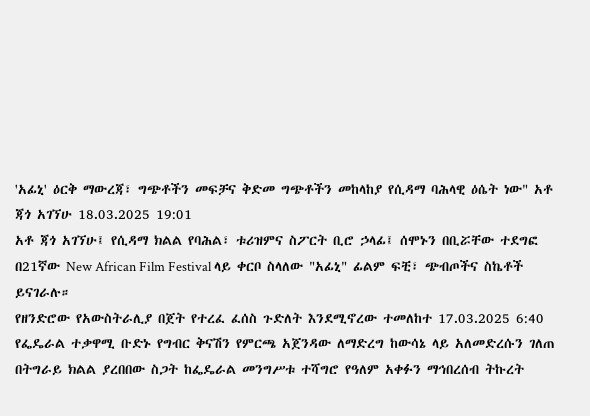'አፊኒ' ዕርቅ ማውረጃ፣ ግጭቶችን መፍቻና ቅድመ ግጭቶችን መከላከያ የሲዳማ ባሕላዊ ዕሴት ነው" አቶ ጃጎ አገኘሁ 18.03.2025 19:01
አቶ ጃጎ አገኘሁ፤ የሲዳማ ክልል የባሕል፣ ቱሪዝምና ስፖርት ቢሮ ኃላፊ፤ ሰሞኑን በቢሯቸው ተደግፎ በ21ኛው New African Film Festival ላይ ቀርቦ ስላለው "አፊኒ" ፊልም ፍቺ፣ ጭብጦችና ስኬቶች ይናገራሉ።
የዘንድሮው የአውስትራሊያ በጀት የተረፈ ፈሰስ ጉድለት እንደሚኖረው ተመለከተ 17.03.2025 6:40
የፌዴራል ተቃዋሚ ቡድኑ የግብር ቅናሽን የምርጫ አጀንዳው ለማድረግ ከውሳኔ ላይ አለመድረሱን ገለጠ
በትግራይ ክልል ያረበበው ስጋት ከፌዴራል መንግሥቱ ተሻግሮ የዓለም አቀፉን ማኅበረሰብ ትኩረት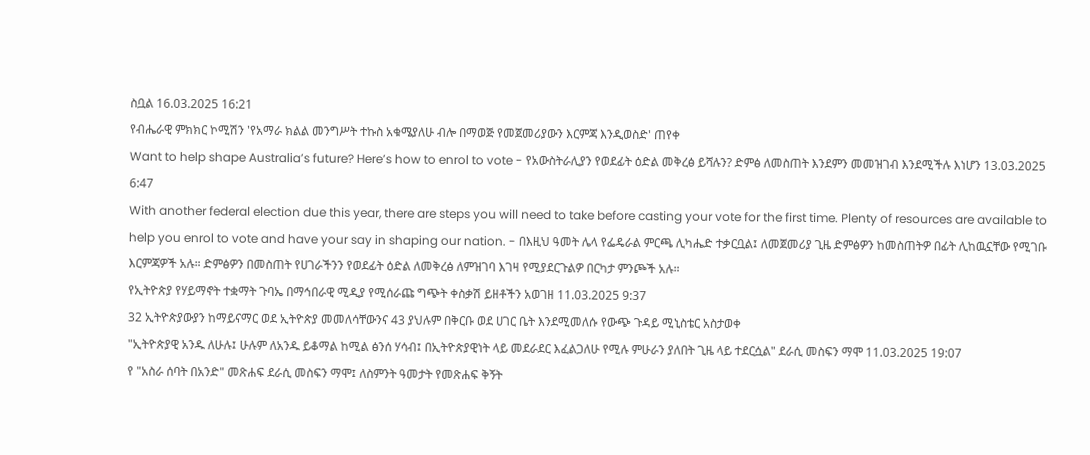ስቧል 16.03.2025 16:21
የብሔራዊ ምክክር ኮሚሽን 'የአማራ ክልል መንግሥት ተኩስ አቁሜያለሁ ብሎ በማወጅ የመጀመሪያውን እርምጃ እንዲወስድ' ጠየቀ
Want to help shape Australia’s future? Here’s how to enrol to vote - የአውስትራሊያን የወደፊት ዕድል መቅረፅ ይሻሉን? ድምፅ ለመስጠት እንደምን መመዝገብ እንደሚችሉ እነሆን 13.03.2025 6:47
With another federal election due this year, there are steps you will need to take before casting your vote for the first time. Plenty of resources are available to help you enrol to vote and have your say in shaping our nation. - በእዚህ ዓመት ሌላ የፌዴራል ምርጫ ሊካሔድ ተቃርቧል፤ ለመጀመሪያ ጊዜ ድምፅዎን ከመስጠትዎ በፊት ሊከዉኗቸው የሚገቡ እርምጃዎች አሉ። ድምፅዎን በመስጠት የሀገራችንን የወደፊት ዕድል ለመቅረፅ ለምዝገባ እገዛ የሚያደርጉልዎ በርካታ ምንጮች አሉ።
የኢትዮጵያ የሃይማኖት ተቋማት ጉባኤ በማኅበራዊ ሚዲያ የሚሰራጩ ግጭት ቀስቃሽ ይዘቶችን አወገዘ 11.03.2025 9:37
32 ኢትዮጵያውያን ከማይናማር ወደ ኢትዮጵያ መመለሳቸውንና 43 ያህሉም በቅርቡ ወደ ሀገር ቤት እንደሚመለሱ የውጭ ጉዳይ ሚኒስቴር አስታወቀ
"ኢትዮጵያዊ አንዱ ለሁሉ፤ ሁሉም ለአንዱ ይቆማል ከሚል ፅንሰ ሃሳብ፤ በኢትዮጵያዊነት ላይ መደራደር እፈልጋለሁ የሚሉ ምሁራን ያለበት ጊዜ ላይ ተደርሷል" ደራሲ መስፍን ማሞ 11.03.2025 19:07
የ "አስራ ሰባት በአንድ" መጽሐፍ ደራሲ መስፍን ማሞ፤ ለስምንት ዓመታት የመጽሐፍ ቅኝት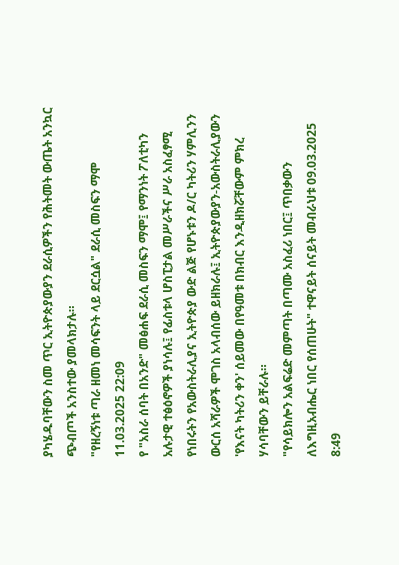ያካሄዱባቸውን ስመ ጥር ኢትዮጵያውያን ደራሲዎችን የሕትመት ውጤት አንኳር ጭብጦች አንስተው ያመላክታሉ።
"የዘረኝነቱ ጣራ ዘመነ መሳፍንት ላይ ደርሷል" ደራሲ መስፍን ማሞ 11.03.2025 22:09
የ "አስራ ሰባት በአንድ" መፅሐፍ ደራሲ መስፍን ማሞ፤ የማንነት ፖለቲካን አሉታዊ ተፅዕኖዎች ያነሳሉ፤ የፊስቱላ ሆስፒታል መሥራችና ሥራ አስፈፃሚ የነበሩትን የአውስትራሊያና ኢትዮጵያ ውድ ልጅ የሆኑቱን ዶ/ር ካትሪን ሃምሊንን ውርሰ አሻራዎች ሞገስ አላብሰው ይዘክራሉ፤ ኢትዮጵያውያን-አውስትራሊያውን 'የእናት ካትሪን ቀን' ሰይመው በየዓመቱ በክብር እንዲዘክሯቸውም ምክረ ሃሳባቸውን ይቸራሉ።
"የሳይክሎን አልፍሬድ መምጣት በጣሙ አስፈሪ ነበር፤ ጥበቃውን ለእግዚአብሔር ነበር የሰጠሁት" ተዋናይት ሰናይት መብራህቱ 09.03.2025 8:49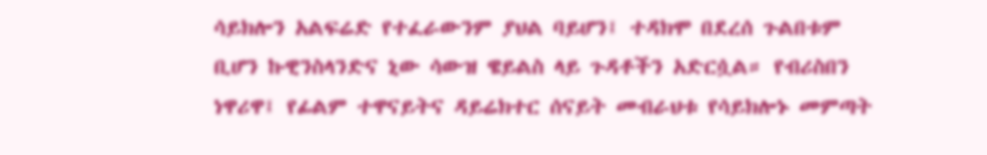ሳይክሎን አልፍሬድ የተፈራውንም ያህል ባይሆን፤ ተዳክሞ በደረሰ ጉልበቱም ቢሆን ኩዊንስላንድና ኒው ሳውዝ ዌይልስ ላይ ጉዳቶችን አድርሷል። የብሪስበን ነዋሪዋ፤ የፊልም ተዋናይትና ዳይሬክተር ሰናይት መብራህቱ የሳይክሎኑ መምጣት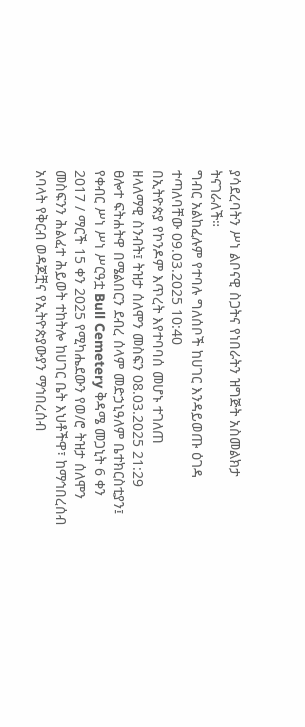ያሳደረባትን ሥነ ልቦናዊ ስጋትና የነበራትን ዝግጅት አስመልክታ ትናገራለች።
ግብር አልከፈሉም የተባሉ ግለሰቦች ከሀገር እንዳይወጡ ዕገዳ ተጣለባቸው 09.03.2025 10:40
በኢትዮጵያ የኮንዶም እጥረት እየተባባሰ መሆኑ ተገለጠ
ዘላለማዊ ስንብት፤ ትዝታ ሰለሞን መስፍን 08.03.2025 21:29
ፀሎተ ፍትሐትዋ በሜልበርን ደብረ ሰላም መድኃኒዓለም ቤተክርስቲያን፤ የቀብር ሥነ ሥነ ሥርዓቷ Bull Cemetery ቅዳሜ መጋኒት 6 ቀን 2017 / ማርች 15 ቀን 2025 የሚካሔደውን የወ/ሮ ትዝታ ሰለሞን መስፍንን ሕልፈተ ሕይወት ተከትሎ ከሀገር ቤት እህቶችዋ፣ ከማኅበረሰብ አባላት የቅርብ ወዳጆቿና የኢትዮጵያውያን ማኅበረሰብ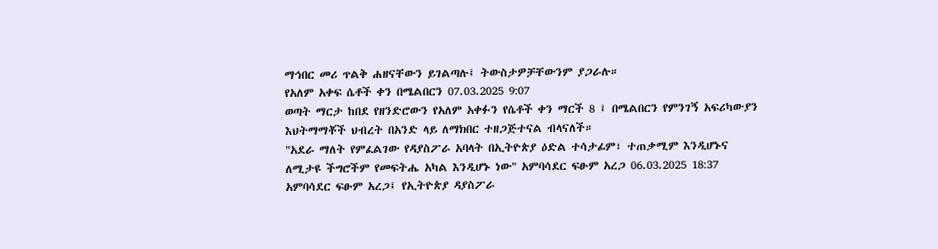ማኅበር መሪ ጥልቅ ሐዘናቸውን ይገልጣሉ፤ ትውስታዎቻቸውንም ያጋራሉ።
የአለም አቀፍ ሴቶች ቀን በሜልበርን 07.03.2025 9:07
ወጣት ማርታ ከበደ የዘንድሮውን የአለም አቀፉን የሴቶች ቀን ማርች 8 ፤ በሜልበርን የምንገኝ አፍሪካውያን እህትማማቾች ህብረት በአንድ ላይ ለማክበር ተዘጋጅተናል ብላናለች።
"አደራ ማለት የምፈልገው የዳያስፖራ አባላት በኢትዮጵያ ዕድል ተሳታፊም፣ ተጠቃሚም እንዲሆኑና ለሚታዩ ችግሮችም የመፍትሔ አካል እንዲሆኑ ነው" አምባሳደር ፍፁም አረጋ 06.03.2025 18:37
አምባሳደር ፍፁም አረጋ፤ የኢትዮጵያ ዳያስፖራ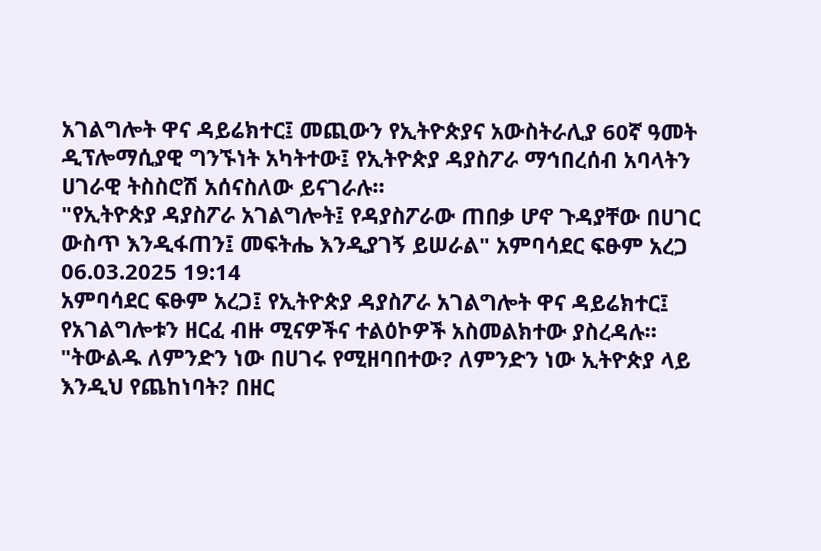አገልግሎት ዋና ዳይሬክተር፤ መጪውን የኢትዮጵያና አውስትራሊያ 60ኛ ዓመት ዲፕሎማሲያዊ ግንኙነት አካትተው፤ የኢትዮጵያ ዳያስፖራ ማኅበረሰብ አባላትን ሀገራዊ ትስስሮሽ አሰናስለው ይናገራሉ።
"የኢትዮጵያ ዳያስፖራ አገልግሎት፤ የዳያስፖራው ጠበቃ ሆኖ ጉዳያቸው በሀገር ውስጥ እንዲፋጠን፤ መፍትሔ እንዲያገኝ ይሠራል" አምባሳደር ፍፁም አረጋ 06.03.2025 19:14
አምባሳደር ፍፁም አረጋ፤ የኢትዮጵያ ዳያስፖራ አገልግሎት ዋና ዳይሬክተር፤ የአገልግሎቱን ዘርፈ ብዙ ሚናዎችና ተልዕኮዎች አስመልክተው ያስረዳሉ።
"ትውልዱ ለምንድን ነው በሀገሩ የሚዘባበተው? ለምንድን ነው ኢትዮጵያ ላይ እንዲህ የጨከነባት? በዘር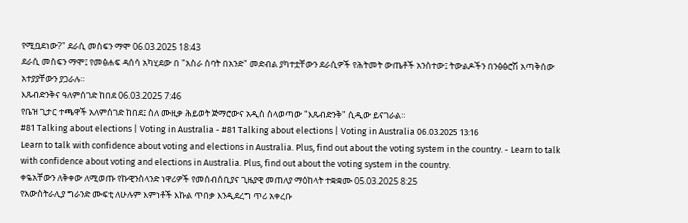የሚቧደነው?" ደራሲ መስፍን ማሞ 06.03.2025 18:43
ደራሲ መስፍን ማሞ፤ የመፅሐፍ ዳሰሳ አካሂደው በ "አስራ ሰባት በአንድ" መድብል ያካተቷቸውን ደራሲዎች የሕትመት ውጤቶች አንስተው፤ ትውልዶችን በንፅፅሮሽ አጣቅሰው አተያያቸውን ያጋራሉ።
እጹብድንቅና ዓለምሰገድ ከበደ 06.03.2025 7:46
የቤዝ ጊታር ተጫዋች አለምሰገድ ከበደ፤ ስለ ሙዚቃ ሕይወት ጅማሮውና አዲስ ስላወጣው "እጹብድንቅ" ሲዲው ይናገራል።
#81 Talking about elections | Voting in Australia - #81 Talking about elections | Voting in Australia 06.03.2025 13:16
Learn to talk with confidence about voting and elections in Australia. Plus, find out about the voting system in the country. - Learn to talk with confidence about voting and elections in Australia. Plus, find out about the voting system in the country.
ቀዬአቸውን ለቅቀው ለሚወጡ የኩዊንስላንድ ነዋሪዎች የመሰብሰቢያና ጊዜያዊ መጠለያ ማዕከላት ተቋቋሙ 05.03.2025 8:25
የአውስትራሊያ ግራንድ ሙፍቲ ለሁሉም እምነቶች እኩል ጥበቃ እንዲደረግ ጥሪ አቀረቡ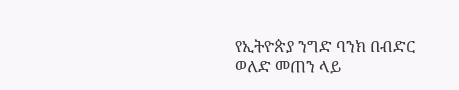የኢትዮጵያ ንግድ ባንክ በብድር ወለድ መጠን ላይ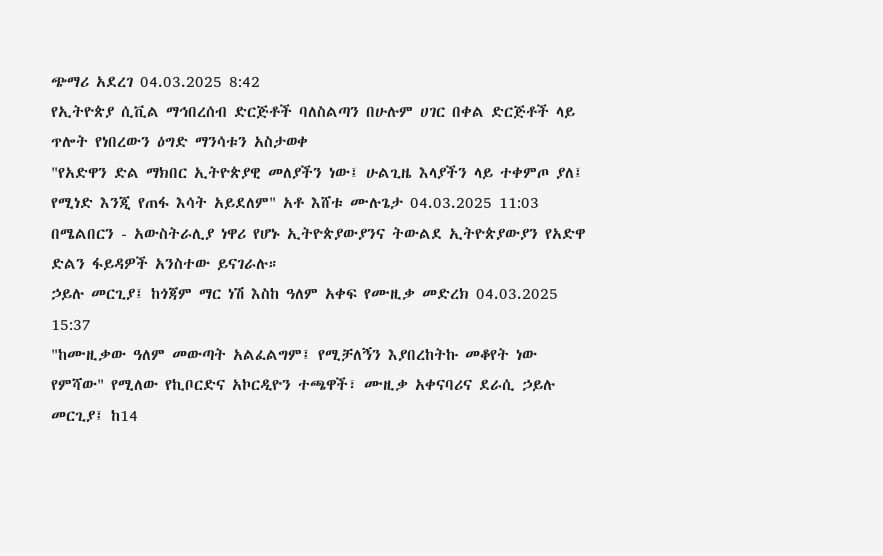ጭማሪ አደረገ 04.03.2025 8:42
የኢትዮጵያ ሲቪል ማኅበረሰብ ድርጅቶች ባለስልጣን በሁሉም ሀገር በቀል ድርጅቶች ላይ ጥሎት የነበረውን ዕግድ ማንሳቱን አስታወቀ
"የአድዋን ድል ማክበር ኢትዮጵያዊ መለያችን ነው፤ ሁልጊዜ እላያችን ላይ ተቀምጦ ያለ፤ የሚነድ እንጂ የጠፋ እሳት አይደለም" አቶ እሸቱ ሙሉጌታ 04.03.2025 11:03
በሜልበርን - አውስትራሊያ ነዋሪ የሆኑ ኢትዮጵያውያንና ትውልደ ኢትዮጵያውያን የአድዋ ድልን ፋይዳዎች አንስተው ይናገራሉ።
ኃይሉ መርጊያ፤ ከጎጃም ማር ነሽ እስከ ዓለም አቀፍ የሙዚቃ መድረክ 04.03.2025 15:37
"ከሙዚቃው ዓለም መውጣት አልፈልግም፤ የሚቻለኝን እያበረከትኩ መቆየት ነው የምሻው" የሚለው የኪቦርድና አኮርዲዮን ተጫዋች፣ ሙዚቃ አቀናባሪና ደራሲ ኃይሉ መርጊያ፤ ከ14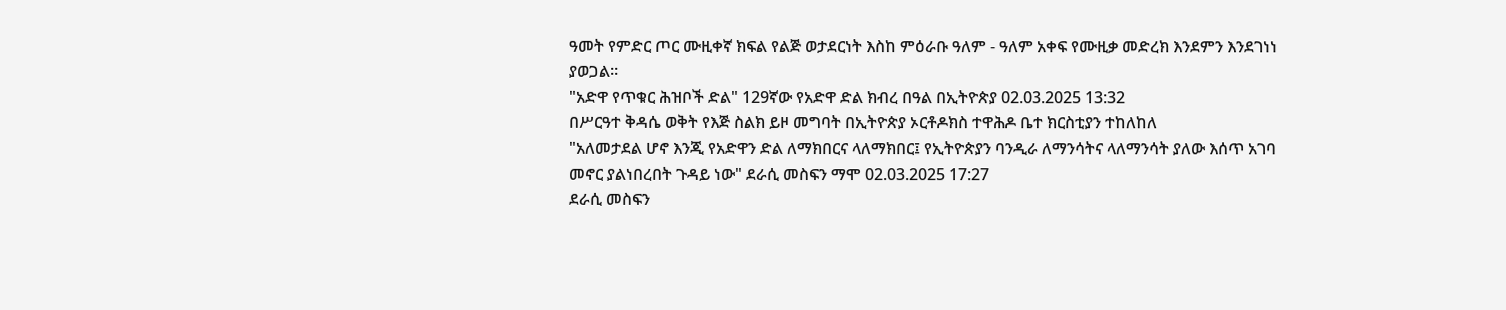ዓመት የምድር ጦር ሙዚቀኛ ክፍል የልጅ ወታደርነት እስከ ምዕራቡ ዓለም - ዓለም አቀፍ የሙዚቃ መድረክ እንደምን እንደገነነ ያወጋል።
"አድዋ የጥቁር ሕዝቦች ድል" 129ኛው የአድዋ ድል ክብረ በዓል በኢትዮጵያ 02.03.2025 13:32
በሥርዓተ ቅዳሴ ወቅት የእጅ ስልክ ይዞ መግባት በኢትዮጵያ ኦርቶዶክስ ተዋሕዶ ቤተ ክርስቲያን ተከለከለ
"አለመታደል ሆኖ እንጂ የአድዋን ድል ለማክበርና ላለማክበር፤ የኢትዮጵያን ባንዲራ ለማንሳትና ላለማንሳት ያለው እሰጥ አገባ መኖር ያልነበረበት ጉዳይ ነው" ደራሲ መስፍን ማሞ 02.03.2025 17:27
ደራሲ መስፍን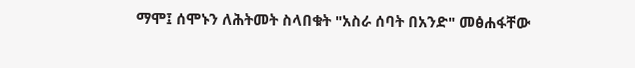ማሞ፤ ሰሞኑን ለሕትመት ስላበቁት "አስራ ሰባት በአንድ" መፅሐፋቸው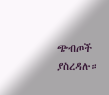ጭብጦች ያስረዳሉ።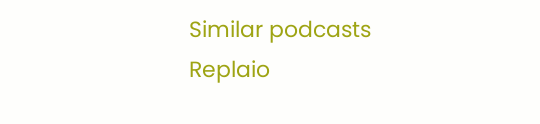Similar podcasts
Replaio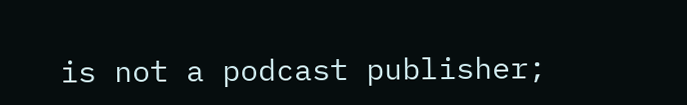is not a podcast publisher;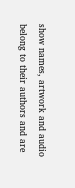show names, artwork and audio belong to their authors and are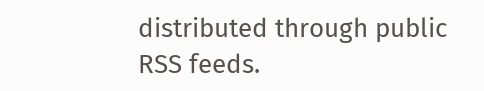distributed through public RSS feeds.